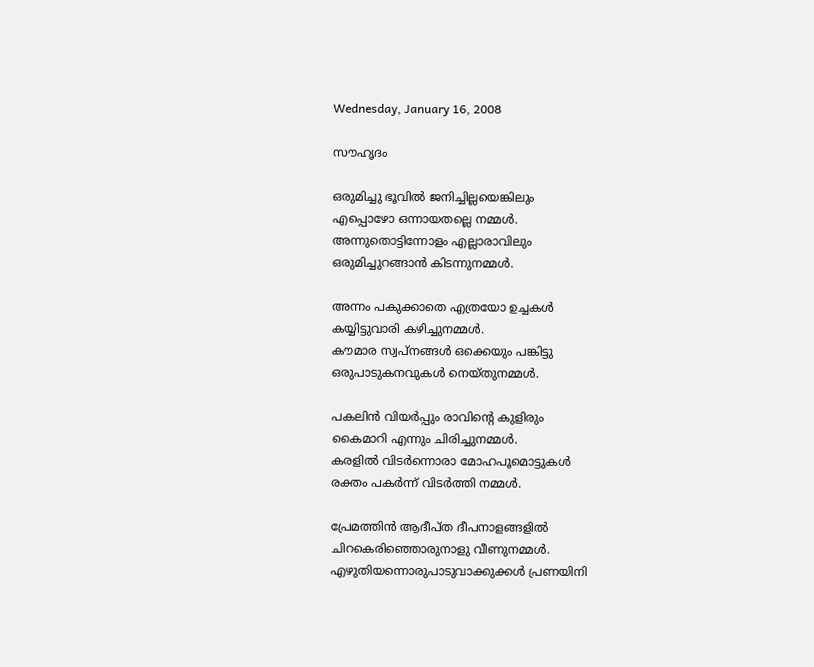Wednesday, January 16, 2008

സൗഹൃദം

ഒരുമിച്ചു ഭൂവില്‍ ജനിച്ചില്ലയെങ്കിലും
എപ്പൊഴോ ഒന്നായതല്ലെ നമ്മള്‍.
അന്നുതൊട്ടിന്നോളം എല്ലാരാവിലും
ഒരുമിച്ചുറങ്ങാന്‍ കിടന്നുനമ്മള്‍.

അന്നം പകുക്കാതെ എത്രയോ ഉച്ചകള്‍
കയ്യിട്ടുവാരി കഴിച്ചുനമ്മള്‍.
കൗമാര സ്വപ്നങ്ങള്‍ ഒക്കെയും പങ്കിട്ടു
ഒരുപാടുകനവുകള്‍ നെയ്തുനമ്മള്‍.

പകലിന്‍ വിയര്‍പ്പും രാവിന്റെ കുളിരും
കൈമാറി എന്നും ചിരിച്ചുനമ്മള്‍.
കരളില്‍ വിടര്‍ന്നൊരാ മോഹപൂമൊട്ടുകള്‍
രക്തം പകര്‍ന്ന് വിടര്‍ത്തി നമ്മള്‍.

പ്രേമത്തിന്‍ ആദീപ്ത ദീപനാളങ്ങളില്‍
ചിറകെരിഞ്ഞൊരുനാളു വീണുനമ്മള്‍.
എഴുതിയന്നൊരുപാടുവാക്കുക്കള്‍ പ്രണയിനി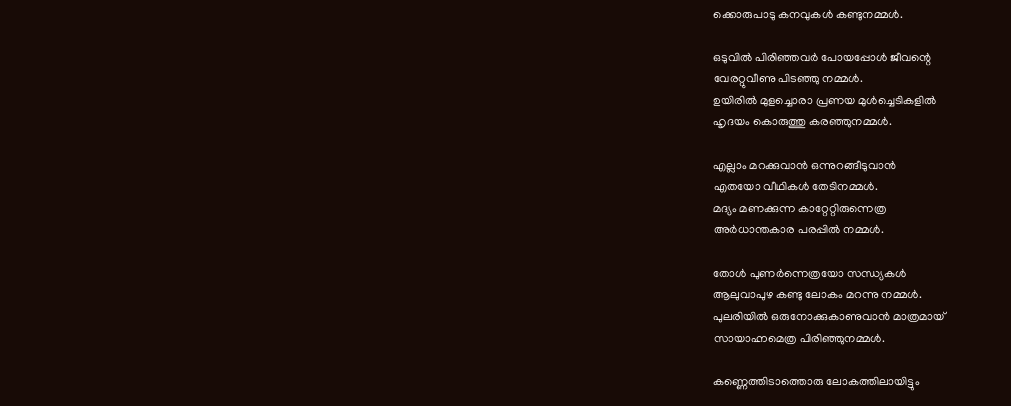ക്കൊരുപാടു കനവുകള്‍ കണ്ടുനമ്മള്‍.

ഒടുവില്‍ പിരിഞ്ഞവര്‍ പോയപ്പോള്‍ ജീവന്റെ
വേരറ്റുവീണു പിടഞ്ഞു നമ്മള്‍‍.
ഉയിരില്‍ മുള‍ച്ചൊരാ പ്രണയ മുള്‍ച്ചെടികളില്‍
ഹൃദയം കൊരുത്തു കരഞ്ഞുനമ്മള്‍.

എല്ലാം മറക്കുവാന്‍ ഒന്നുറങ്ങീടുവാന്‍
എതയോ വീഥികള്‍ തേടിനമ്മള്‍.
മദ്യം മണക്കുന്ന കാറ്റേറ്റിരുന്നെത്ര
അര്‍ധാന്തകാര പരപ്പില്‍ നമ്മള്‍.

തോള്‍ പുണര്‍ന്നെത്രയോ സന്ധ്യകള്‍
ആലുവാപുഴ കണ്ടു ലോകം മറന്നു നമ്മള്‍.
പുലരിയില്‍ ഒരുനോക്കുകാണുവാന്‍ മാത്രമായ്
സായാഹ്നമെത്ര പിരിഞ്ഞുനമ്മള്‍.

കണ്ണെത്തിടാത്തൊരു ലോകത്തിലായിട്ടും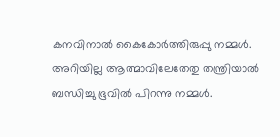കനവിനാല്‍ കൈകോര്‍ത്തിരുപ്പു നമ്മള്‍.
അറിയില്ല ആത്മാവിലേതേതു തന്ത്രിയാല്‍
ബന്ധിച്ചു ഭൂവില്‍ പിറന്നു നമ്മള്‍.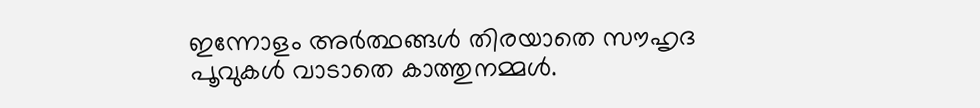ഇന്നോളം അര്‍ത്ഥങ്ങള്‍ തിരയാതെ സൗഹൃദ
പൂവുകള്‍ വാടാതെ കാത്തുനമ്മള്‍.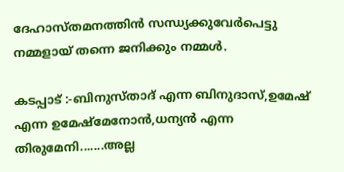ദേഹാസ്തമനത്തിന്‍ സന്ധ്യക്കുവേര്‍‍പെട്ടു
നമ്മളായ് തന്നെ ജനിക്കും നമ്മള്‍.

കടപ്പാട് :-ബിനുസ്താദ് എന്ന ബിനുദാസ്,ഉമേഷ് എന്ന ഉമേഷ്മേനോന്‍,ധന്യന്‍ എന്ന തിരുമേനി.......അല്ല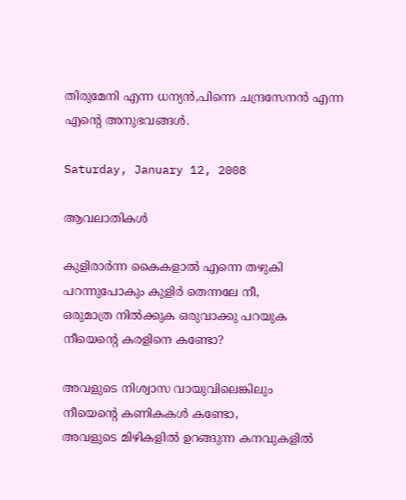തിരുമേനി എന്ന ധന്യന്‍,പിന്നെ ചന്ദ്രസേനന്‍ എന്ന എന്റെ അനുഭവങ്ങള്‍.

Saturday, January 12, 2008

ആവലാതികള്‍

കുളിരാര്‍ന്ന കൈകളാല്‍ എന്നെ തഴുകി
പറന്നുപോകും കുളിര്‍ തെന്നലേ നീ,
ഒരുമാത്ര നില്‍ക്കുക ഒരുവാക്കു പറയുക
നീയെന്റെ കരളിനെ കണ്ടോ?

അവളുടെ നിശ്വാസ വായുവിലെങ്കിലും
നീയെന്റെ കണികകള്‍ കണ്ടോ,
അവളുടെ മിഴികളില്‍ ഉറങ്ങുന്ന കനവുകളില്‍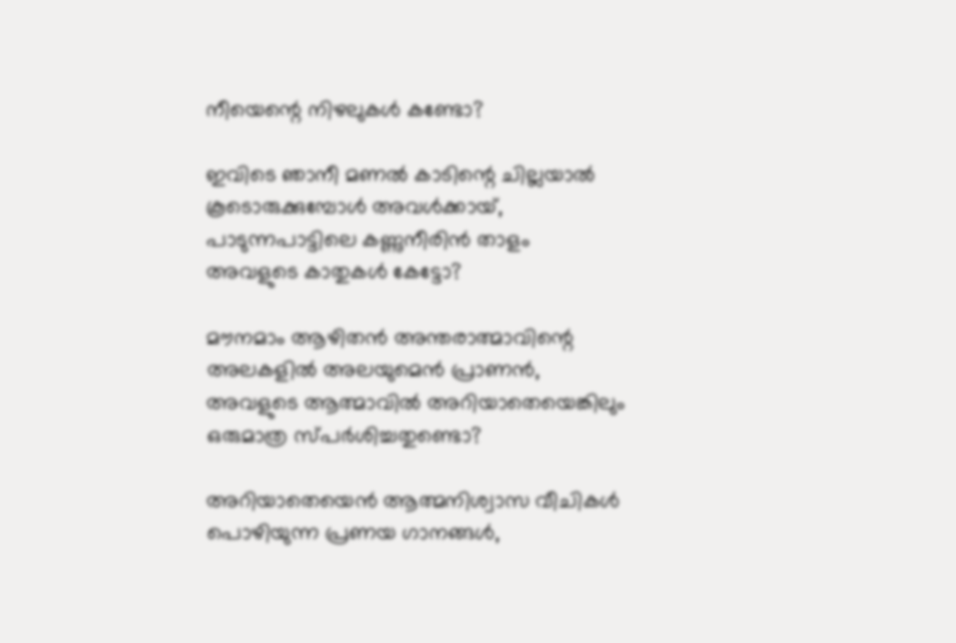നീയെന്റെ നിഴലുകള്‍ കണ്ടോ?

ഇവിടെ ഞാനീ മണല്‍ കാടിന്റെ ചില്ലയാല്‍
കൂടൊരുക്കുമ്പോള്‍ അവള്‍ക്കായ്,
പാടുന്നപാട്ടിലെ കണ്ണുനീരിന്‍ താളം
അവളുടെ കാതുകള്‍ കേട്ടോ?

മൗനമാം ആഴിതന്‍ അന്തരാത്മാവിന്റെ
അലകളില്‍ അലയുമെന്‍ പ്രാണന്‍,
അവളുടെ ആത്മാവില്‍ അറിയാതെയെങ്കിലും
ഒരുമാത്ര സ്പര്‍ശിച്ചതുണ്ടൊ?

അറിയാതെയെന്‍ ആത്മനിശ്വാസ വീചികള്‍
പൊഴിയുന്ന പ്രണയ ഗാനങ്ങള്‍,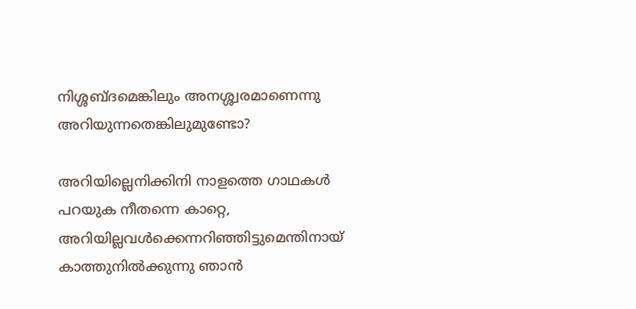നിശ്ശബ്ദമെങ്കിലും അനശ്ശ്വരമാണെന്നു
അറിയുന്നതെങ്കിലുമുണ്ടോ?

അറിയില്ലെനിക്കിനി നാളത്തെ ഗാഥകള്‍
പറയുക നീതന്നെ കാറ്റെ,
അറിയില്ലവള്‍ക്കെന്നറിഞ്ഞിട്ടുമെന്തിനായ്
കാത്തുനില്‍ക്കുന്നു ഞാന്‍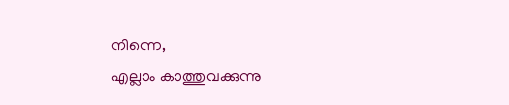നിന്നെ,
എല്ലാം കാത്തുവക്കുന്നു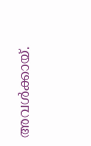അവള്‍ക്കായ്.